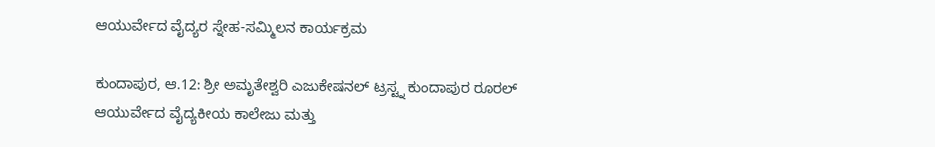ಆಯುರ್ವೇದ ವೈದ್ಯರ ಸ್ನೇಹ-ಸಮ್ಮಿಲನ ಕಾರ್ಯಕ್ರಮ

ಕುಂದಾಪುರ, ಆ.12: ಶ್ರೀ ಅಮೃತೇಶ್ವರಿ ಎಜುಕೇಷನಲ್ ಟ್ರಸ್ಟ್ನ ಕುಂದಾಪುರ ರೂರಲ್ ಆಯುರ್ವೇದ ವೈದ್ಯಕೀಯ ಕಾಲೇಜು ಮತ್ತು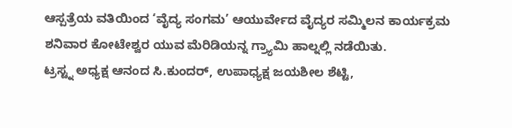ಆಸ್ಪತ್ರೆಯ ವತಿಯಿಂದ ‘ವೈದ್ಯ ಸಂಗಮ’ ಆಯುರ್ವೇದ ವೈದ್ಯರ ಸಮ್ಮಿಲನ ಕಾರ್ಯಕ್ರಮ ಶನಿವಾರ ಕೋಟೇಶ್ವರ ಯುವ ಮೆರಿಡಿಯನ್ನ ಗ್ರ್ಯಾಮಿ ಹಾಲ್ನಲ್ಲಿ ನಡೆಯಿತು.
ಟ್ರಸ್ಟ್ನ ಅಧ್ಯಕ್ಷ ಆನಂದ ಸಿ.ಕುಂದರ್, ಉಪಾಧ್ಯಕ್ಷ ಜಯಶೀಲ ಶೆಟ್ಟಿ,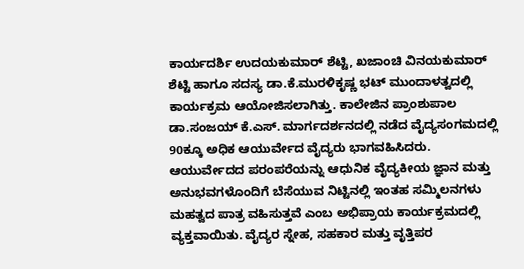ಕಾರ್ಯದರ್ಶಿ ಉದಯಕುಮಾರ್ ಶೆಟ್ಟಿ, ಖಜಾಂಚಿ ವಿನಯಕುಮಾರ್ ಶೆಟ್ಟಿ ಹಾಗೂ ಸದಸ್ಯ ಡಾ.ಕೆ.ಮುರಳಿಕೃಷ್ಣ ಭಟ್ ಮುಂದಾಳತ್ವದಲ್ಲಿ ಕಾರ್ಯಕ್ರಮ ಆಯೋಜಿಸಲಾಗಿತ್ತು. ಕಾಲೇಜಿನ ಪ್ರಾಂಶುಪಾಲ ಡಾ.ಸಂಜಯ್ ಕೆ.ಎಸ್. ಮಾರ್ಗದರ್ಶನದಲ್ಲಿ ನಡೆದ ವೈದ್ಯಸಂಗಮದಲ್ಲಿ 90ಕ್ಕೂ ಅಧಿಕ ಆಯುರ್ವೇದ ವೈದ್ಯರು ಭಾಗವಹಿಸಿದರು.
ಆಯುರ್ವೇದದ ಪರಂಪರೆಯನ್ನು ಆಧುನಿಕ ವೈದ್ಯಕೀಯ ಜ್ಞಾನ ಮತ್ತು ಅನುಭವಗಳೊಂದಿಗೆ ಬೆಸೆಯುವ ನಿಟ್ಟಿನಲ್ಲಿ ಇಂತಹ ಸಮ್ಮಿಲನಗಳು ಮಹತ್ವದ ಪಾತ್ರ ವಹಿಸುತ್ತವೆ ಎಂಬ ಅಭಿಪ್ರಾಯ ಕಾರ್ಯಕ್ರಮದಲ್ಲಿ ವ್ಯಕ್ತವಾಯಿತು. ವೈದ್ಯರ ಸ್ನೇಹ, ಸಹಕಾರ ಮತ್ತು ವೃತ್ತಿಪರ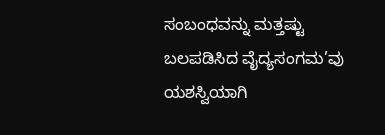ಸಂಬಂಧವನ್ನು ಮತ್ತಷ್ಟು ಬಲಪಡಿಸಿದ ವೈದ್ಯಸಂಗಮ’ವು ಯಶಸ್ವಿಯಾಗಿ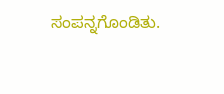ಸಂಪನ್ನಗೊಂಡಿತು.